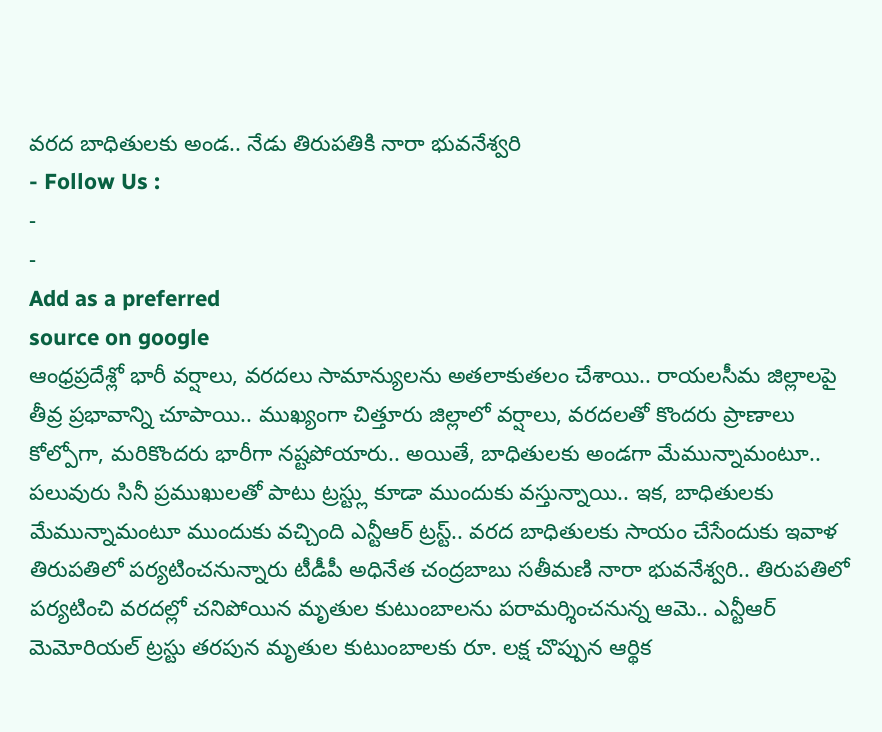వరద బాధితులకు అండ.. నేడు తిరుపతికి నారా భువనేశ్వరి
- Follow Us :
-
-
Add as a preferred
source on google
ఆంధ్రప్రదేశ్లో భారీ వర్షాలు, వరదలు సామాన్యులను అతలాకుతలం చేశాయి.. రాయలసీమ జిల్లాలపై తీవ్ర ప్రభావాన్ని చూపాయి.. ముఖ్యంగా చిత్తూరు జిల్లాలో వర్షాలు, వరదలతో కొందరు ప్రాణాలు కోల్పోగా, మరికొందరు భారీగా నష్టపోయారు.. అయితే, బాధితులకు అండగా మేమున్నామంటూ.. పలువురు సినీ ప్రముఖులతో పాటు ట్రస్ట్లు కూడా ముందుకు వస్తున్నాయి.. ఇక, బాధితులకు మేమున్నామంటూ ముందుకు వచ్చింది ఎన్టీఆర్ ట్రస్ట్.. వరద బాధితులకు సాయం చేసేందుకు ఇవాళ తిరుపతిలో పర్యటించనున్నారు టీడీపీ అధినేత చంద్రబాబు సతీమణి నారా భువనేశ్వరి.. తిరుపతిలో పర్యటించి వరదల్లో చనిపోయిన మృతుల కుటుంబాలను పరామర్శించనున్న ఆమె.. ఎన్టీఆర్ మెమోరియల్ ట్రస్టు తరపున మృతుల కుటుంబాలకు రూ. లక్ష చొప్పున ఆర్థిక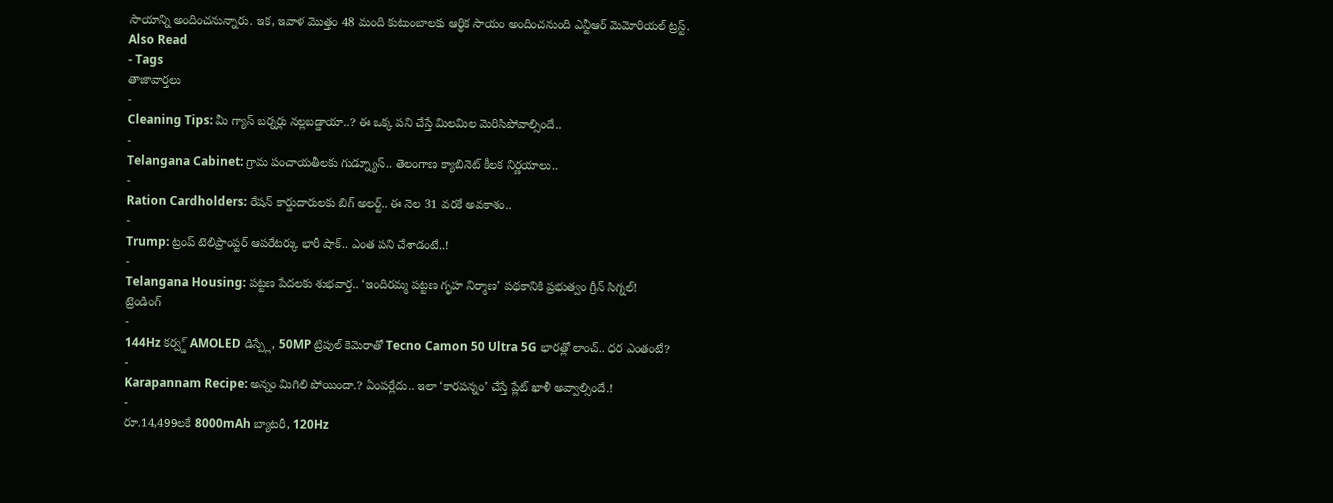సాయాన్ని అందించనున్నారు. ఇక, ఇవాళ మొత్తం 48 మంది కుటుంబాలకు ఆర్థిక సాయం అందించనుంది ఎన్టీఆర్ మెమోరియల్ ట్రస్ట్.
Also Read
- Tags
తాజావార్తలు
-
Cleaning Tips: మీ గ్యాస్ బర్నర్లు నల్లబడ్డాయా..? ఈ ఒక్క పని చేస్తే మిలమిల మెరిసిపోవాల్సిందే..
-
Telangana Cabinet: గ్రామ పంచాయతీలకు గుడ్న్యూస్.. తెలంగాణ క్యాబినెట్ కీలక నిర్ణయాలు..
-
Ration Cardholders: రేషన్ కార్డుదారులకు బిగ్ అలర్ట్.. ఈ నెల 31 వరకే అవకాశం..
-
Trump: ట్రంప్ టెలిప్రాంప్టర్ ఆపరేటర్కు భారీ షాక్.. ఎంత పని చేశాడంటే..!
-
Telangana Housing: పట్టణ పేదలకు శుభవార్త.. ‘ఇందిరమ్మ పట్టణ గృహ నిర్మాణ’ పథకానికి ప్రభుత్వం గ్రీన్ సిగ్నల్!
ట్రెండింగ్
-
144Hz కర్వ్డ్ AMOLED డిస్ప్లే, 50MP ట్రిపుల్ కెమెరాతో Tecno Camon 50 Ultra 5G భారత్లో లాంచ్.. ధర ఎంతంటే?
-
Karapannam Recipe: అన్నం మిగిలి పోయిందా.? ఏంపర్లేదు.. ఇలా ‘కారపన్నం’ చేస్తే ప్లేట్ ఖాళీ అవ్వాల్సిందే.!
-
రూ.14,499లకే 8000mAh బ్యాటరీ, 120Hz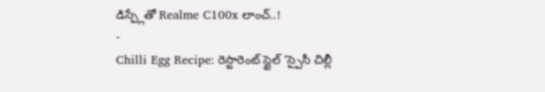డిస్ప్లేతో Realme C100x లాంచ్..!
-
Chilli Egg Recipe: రెస్టారెంట్ స్టైల్ ‘స్పైసీ చిల్లీ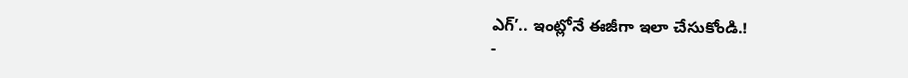ఎగ్’.. ఇంట్లోనే ఈజీగా ఇలా చేసుకోండి.!
-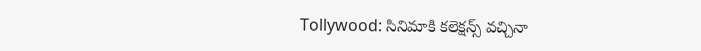Tollywood: సినిమాకి కలెక్షన్స్ వచ్చినా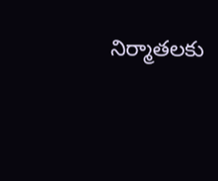నిర్మాతలకు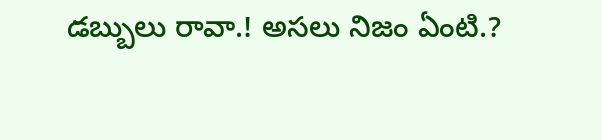డబ్బులు రావా.! అసలు నిజం ఏంటి.?